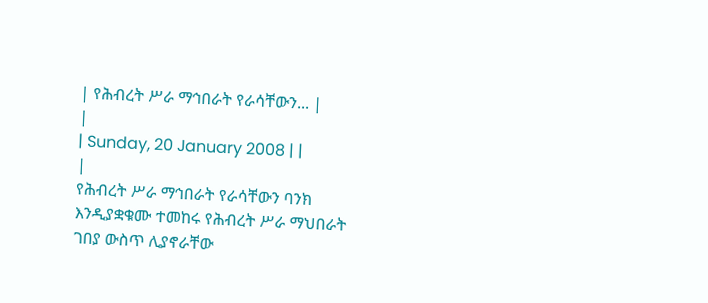| የሕብረት ሥራ ማኅበራት የራሳቸውን... |
|
| Sunday, 20 January 2008 | |
|
የሕብረት ሥራ ማኅበራት የራሳቸውን ባንክ እንዲያቋቁሙ ተመከሩ የሕብረት ሥራ ማህበራት ገበያ ውስጥ ሊያኖራቸው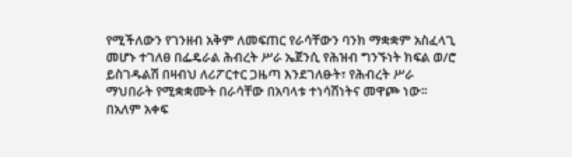የሚችለውን የገንዘብ አቅም ለመፍጠር የራሳቸውን ባንክ ማቋቋም አስፈላጊ መሆኑ ተገለፀ በፌዴራል ሕብረት ሥራ ኤጀንሲ የሕዝብ ግንኙነት ክፍል ወ/ሮ ይስገዱልሽ በዛብህ ለሪፖርተር ጋዜጣ እንደገለፁት፣ የሕብረት ሥራ ማህበራት የሚቋቋሙት በራሳቸው በአባላቱ ተነሳሽነትና መዋጮ ነው፡፡ በአለም አቀፍ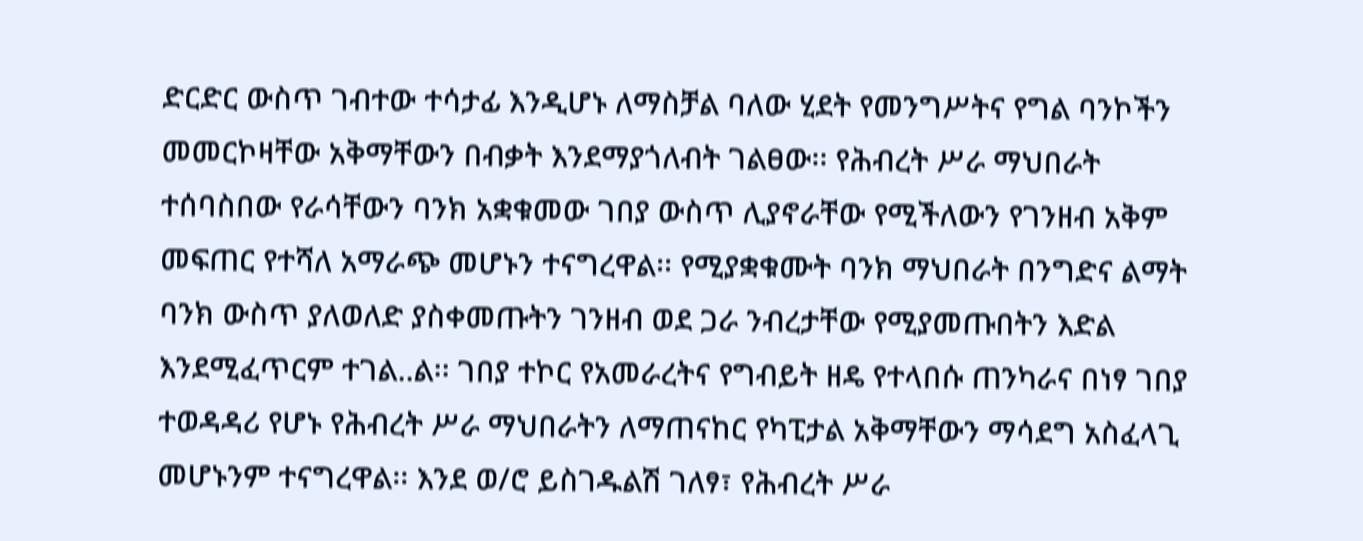ድርድር ውስጥ ገብተው ተሳታፊ እንዲሆኑ ለማስቻል ባለው ሂደት የመንግሥትና የግል ባንኮችን መመርኮዛቸው አቅማቸውን በብቃት እንደማያጎለብት ገልፀው፡፡ የሕብረት ሥራ ማህበራት ተሰባስበው የራሳቸውን ባንክ አቋቁመው ገበያ ውስጥ ሊያኖራቸው የሚችለውን የገንዘብ አቅም መፍጠር የተሻለ አማራጭ መሆኑን ተናግረዋል፡፡ የሚያቋቁሙት ባንክ ማህበራት በንግድና ልማት ባንክ ውስጥ ያለወለድ ያስቀመጡትን ገንዘብ ወደ ጋራ ንብረታቸው የሚያመጡበትን እድል እንደሚፈጥርም ተገል..ል፡፡ ገበያ ተኮር የአመራረትና የግብይት ዘዴ የተላበሱ ጠንካራና በነፃ ገበያ ተወዳዳሪ የሆኑ የሕብረት ሥራ ማህበራትን ለማጠናከር የካፒታል አቅማቸውን ማሳደግ አስፈላጊ መሆኑንም ተናግረዋል፡፡ እንደ ወ/ሮ ይስገዱልሽ ገለፃ፣ የሕብረት ሥራ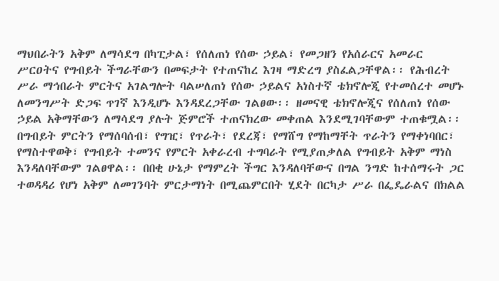ማህበራትን አቅም ለማሳደግ በካፒታል፣ የሰለጠነ የሰው ኃይል፣ የመጋዘን የአሰራርና አመራር ሥርዐትና የግብይት ችግራቸውን በመፍታት የተጠናከረ እገዛ ማድረግ ያስፈልጋቸዋል፡፡ የሕብረት ሥራ ማኅበራት ምርትና አገልግሎት ባልሠለጠነ የሰው ኃይልና አነስተኛ ቴክኖሎጂ የተመሰረተ መሆኑ ለመንግሥት ድጋፍ ጥገኛ እንዲሆኑ እንዳደረጋቸው ገልፀው፡፡ ዘመናዊ ቴክኖሎጂና የሰለጠነ የሰው ኃይል አቅማቸውን ለማሳደግ ያሉት ጅምሮች ተጠናክረው መቀጠል እንደሚገባቸውም ተጠቁሟል፡፡ በግብይት ምርትን የማሰባሰብ፣ የግዢ፣ የጥራት፣ የደረጃ፣ የማሸግ የማከማቸት ጥራትን የማቀነባበር፣ የማስተዋወቅ፣ የግብይት ተመንና የምርት አቀራረብ ተግባራት የሚያጠቃለል የግብይት አቅም ማነስ እንዳለባቸውም ገልፀዋል፡፡ በበቂ ሁኔታ የማምረት ችግር እንዳለባቸውና በግል ንግድ ከተሰማሩት ጋር ተወዳዳሪ የሆነ አቅም ለመገንባት ምርታማነት በሚጨምርበት ሂደት በርካታ ሥራ በፌዴራልና በክልል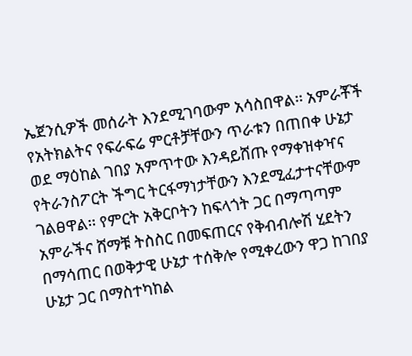ኤጀንሲዎች መሰራት እንደሚገባውም አሳስበዋል፡፡ አምራቾች የአትክልትና የፍራፍሬ ምርቶቻቸውን ጥራቱን በጠበቀ ሁኔታ ወደ ማዕከል ገበያ አምጥተው እንዳይሸጡ የማቀዝቀዣና የትራንስፖርት ችግር ትርፋማነታቸውን እንደሚፈታተናቸውም ገልፀዋል፡፡ የምርት አቅርቦትን ከፍላጎት ጋር በማጣጣም አምራችና ሸማቹ ትስስር በመፍጠርና የቅብብሎሽ ሂደትን በማሳጠር በወቅታዊ ሁኔታ ተሰቅሎ የሚቀረውን ዋጋ ከገበያ ሁኔታ ጋር በማስተካከል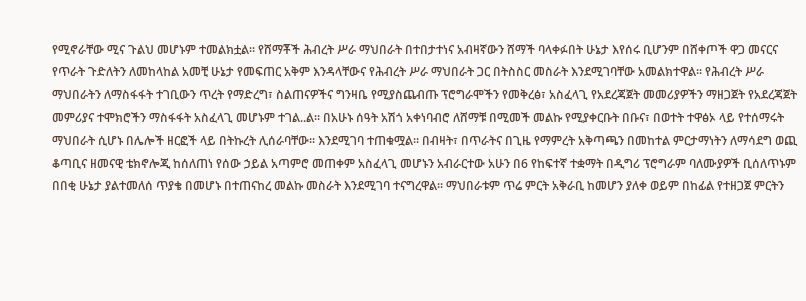የሚኖራቸው ሚና ጉልህ መሆኑም ተመልክቷል፡፡ የሸማቾች ሕብረት ሥራ ማህበራት በተበታተነና አብዛኛውን ሸማች ባላቀፉበት ሁኔታ እየሰሩ ቢሆንም በሸቀጦች ዋጋ መናርና የጥራት ጉድለትን ለመከላከል አመቺ ሁኔታ የመፍጠር አቅም እንዳላቸውና የሕብረት ሥራ ማህበራት ጋር በትስስር መስራት እንደሚገባቸው አመልክተዋል፡፡ የሕብረት ሥራ ማህበራትን ለማስፋፋት ተገቢውን ጥረት የማድረግ፣ ስልጠናዎችና ግንዛቤ የሚያስጨብጡ ፕሮግራሞችን የመቅረፅ፣ አስፈላጊ የአደረጃጀት መመሪያዎችን ማዘጋጀት የአደረጃጀት መምሪያና ተሞክሮችን ማስፋፋት አስፈላጊ መሆኑም ተገል..ል፡፡ በአሁኑ ሰዓት አሽጎ አቀነባብሮ ለሸማቹ በሚመች መልኩ የሚያቀርቡት በቡና፣ በወተት ተዋፅኦ ላይ የተሰማሩት ማህበራት ሲሆኑ በሌሎች ዘርፎች ላይ በትኩረት ሊሰራባቸው፡፡ እንደሚገባ ተጠቁሟል፡፡ በብዛት፣ በጥራትና በጊዜ የማምረት አቅጣጫን በመከተል ምርታማነትን ለማሳደግ ወጪ ቆጣቢና ዘመናዊ ቴክኖሎጂ ከሰለጠነ የሰው ኃይል አጣምሮ መጠቀም አስፈላጊ መሆኑን አብራርተው አሁን በ6 የከፍተኛ ተቋማት በዲግሪ ፕሮግራም ባለሙያዎች ቢሰለጥኑም በበቂ ሁኔታ ያልተመለሰ ጥያቄ በመሆኑ በተጠናከረ መልኩ መስራት እንደሚገባ ተናግረዋል፡፡ ማህበራቱም ጥሬ ምርት አቅራቢ ከመሆን ያለቀ ወይም በከፊል የተዘጋጀ ምርትን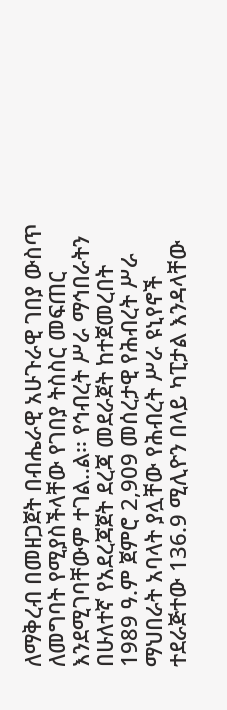ለማቅረብ በመዘጋጀት በብሔራዊ አሁጉራዊ ገበያ ውስጥ ለመግባት የሚያስችላቸው የገበያ ትስስር መፍጠር እንደሚገባቸውም ተገል..ል፡፡ የኅብረት ሥራ ማኅበራትን በሁለተኛ የአደረጃጀት ደረጃ መደራጀት ከተጀመረበት 1989 ዓ.ም ጀምሮ 2,909 መሰረታዊ የሕብረት ሥራ ማህበራት አባላት ያሏቸው የሕብረት ሥራ ዩኒየኖች ተደራጅተው 136.9 ሚሊዮን በላይ ካፒታል እንዳላቸው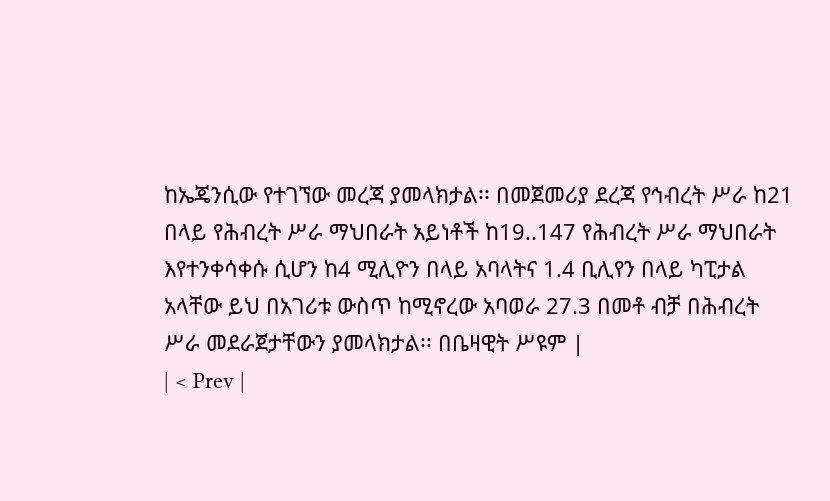ከኤጄንሲው የተገኘው መረጃ ያመላክታል፡፡ በመጀመሪያ ደረጃ የኅብረት ሥራ ከ21 በላይ የሕብረት ሥራ ማህበራት አይነቶች ከ19..147 የሕብረት ሥራ ማህበራት እየተንቀሳቀሱ ሲሆን ከ4 ሚሊዮን በላይ አባላትና 1.4 ቢሊየን በላይ ካፒታል አላቸው ይህ በአገሪቱ ውስጥ ከሚኖረው አባወራ 27.3 በመቶ ብቻ በሕብረት ሥራ መደራጀታቸውን ያመላክታል፡፡ በቤዛዊት ሥዩም |
| < Prev |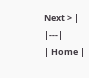Next > |
|---|
| Home |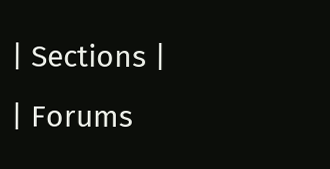| Sections |
| Forums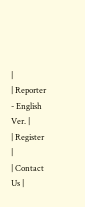|
| Reporter - English Ver. |
| Register |
| Contact Us |